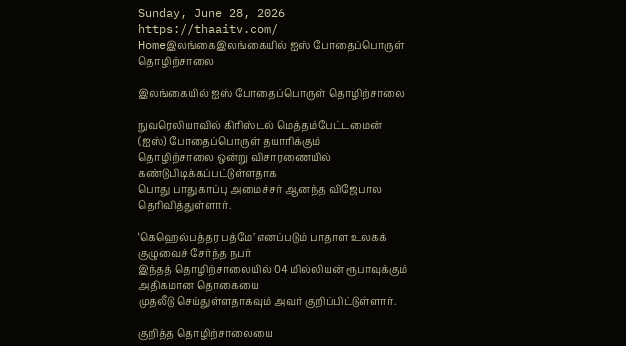Sunday, June 28, 2026
https://thaaitv.com/
Homeஇலங்கைஇலங்கையில் ஐஸ் போதைப்பொருள் தொழிற்சாலை

இலங்கையில் ஐஸ் போதைப்பொருள் தொழிற்சாலை

நுவரெலியாவில் கிரிஸ்டல் மெத்தம்பேட்டமைன் (ஐஸ்) போதைப்பொருள் தயாரிக்கும்
தொழிற்சாலை ஒன்று விசாரணையில் கண்டுபிடிக்கப்பட்டுள்ளதாக
பொது பாதுகாப்பு அமைச்சர் ஆனந்த விஜேபால தெரிவித்துள்ளார்.

‘கெஹெல்பத்தர பத்மே’ எனப்படும் பாதாள உலகக் குழுவைச் சேர்ந்த நபர்
இந்தத் தொழிற்சாலையில் 04 மில்லியன் ரூபாவுக்கும் அதிகமான தொகையை
முதலீடு செய்துள்ளதாகவும் அவர் குறிப்பிட்டுள்ளார்.

குறித்த தொழிற்சாலையை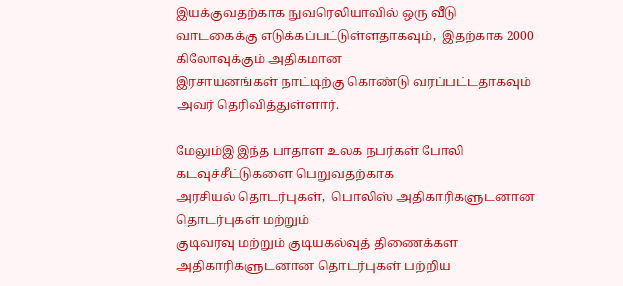இயக்குவதற்காக நுவரெலியாவில் ஒரு வீடு
வாடகைக்கு எடுக்கப்பட்டுள்ளதாகவும்,  இதற்காக 2000 கிலோவுக்கும் அதிகமான
இரசாயனங்கள் நாட்டிற்கு கொண்டு வரப்பட்டதாகவும் அவர் தெரிவித்துள்ளார்.

மேலும்இ இந்த பாதாள உலக நபர்கள் போலி கடவுச்சீட்டுகளை பெறுவதற்காக
அரசியல் தொடர்புகள்,  பொலிஸ் அதிகாரிகளுடனான தொடர்புகள் மற்றும்
குடிவரவு மற்றும் குடியகல்வுத் திணைக்கள அதிகாரிகளுடனான தொடர்புகள் பற்றிய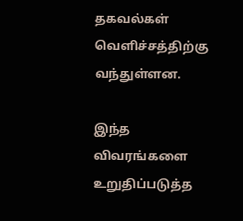தகவல்கள் வெளிச்சத்திற்கு வந்துள்ளன.

இந்த விவரங்களை உறுதிப்படுத்த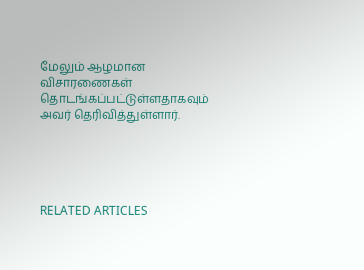மேலும் ஆழமான விசாரணைகள்
தொடங்கப்பட்டுள்ளதாகவும் அவர் தெரிவித்துள்ளார்.





RELATED ARTICLES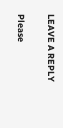LEAVE A REPLY

Please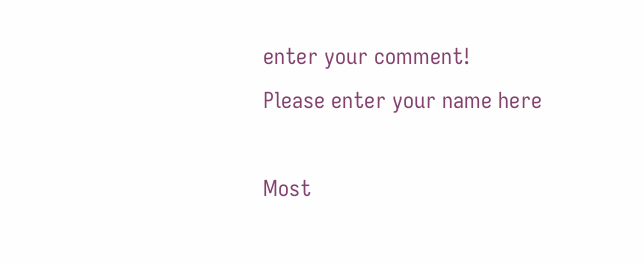enter your comment!
Please enter your name here

Most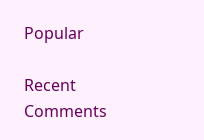Popular

Recent Comments